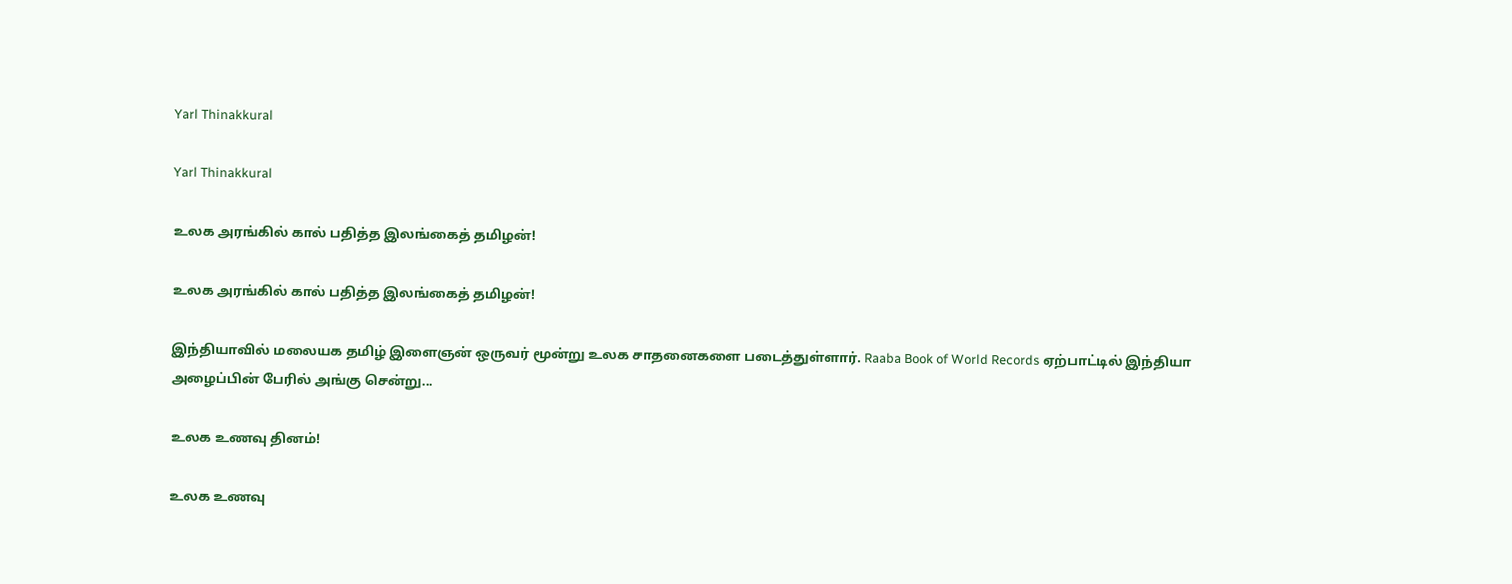Yarl Thinakkural

Yarl Thinakkural

உலக அரங்கில் கால் பதித்த இலங்கைத் தமிழன்!

உலக அரங்கில் கால் பதித்த இலங்கைத் தமிழன்!

இந்தியாவில் மலையக தமிழ் இளைஞன் ஒருவர் மூன்று உலக சாதனைகளை படைத்துள்ளார். Raaba Book of World Records ஏற்பாட்டில் இந்தியா அழைப்பின் பேரில் அங்கு சென்று...

உலக உணவு தினம்!

உலக உணவு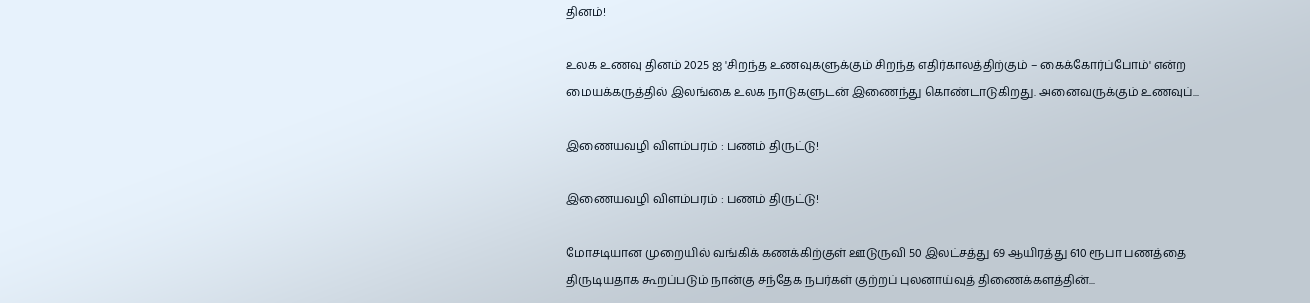தினம்!

உலக உணவு தினம் 2025 ஐ 'சிறந்த உணவுகளுக்கும் சிறந்த எதிர்காலத்திற்கும் – கைக்கோர்ப்போம்' என்ற மையக்கருத்தில் இலங்கை உலக நாடுகளுடன் இணைந்து கொண்டாடுகிறது. அனைவருக்கும் உணவுப்...

இணையவழி விளம்பரம் : பணம் திருட்டு!

இணையவழி விளம்பரம் : பணம் திருட்டு!

மோசடியான முறையில் வங்கிக் கணக்கிற்குள் ஊடுருவி 50 இலட்சத்து 69 ஆயிரத்து 610 ரூபா பணத்தை திருடியதாக கூறப்படும் நான்கு சந்தேக நபர்கள் குற்றப் புலனாய்வுத் திணைக்களத்தின்...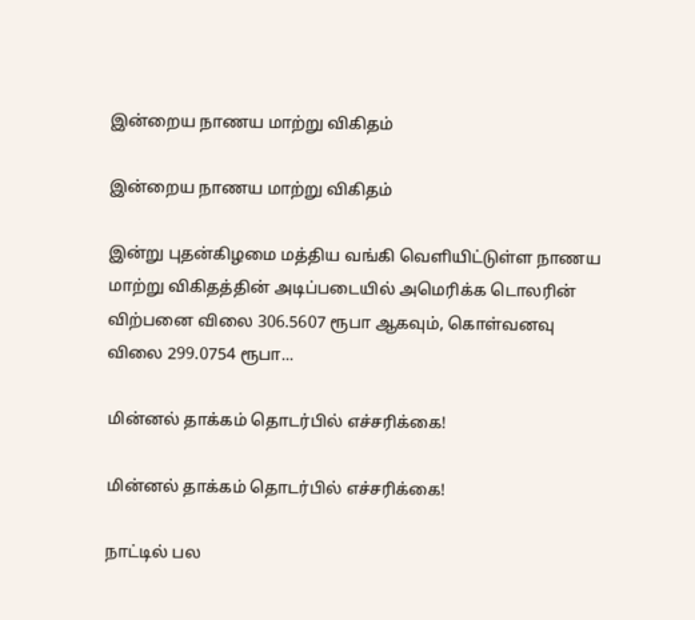இன்றைய நாணய மாற்று விகிதம்

இன்றைய நாணய மாற்று விகிதம்

இன்று புதன்கிழமை மத்திய வங்கி வெளியிட்டுள்ள நாணய மாற்று விகிதத்தின் அடிப்படையில் அமெரிக்க டொலரின் விற்பனை விலை 306.5607 ரூபா ஆகவும், கொள்வனவு விலை 299.0754 ரூபா...

மின்னல் தாக்கம் தொடர்பில் எச்சரிக்கை!

மின்னல் தாக்கம் தொடர்பில் எச்சரிக்கை!

நாட்டில் பல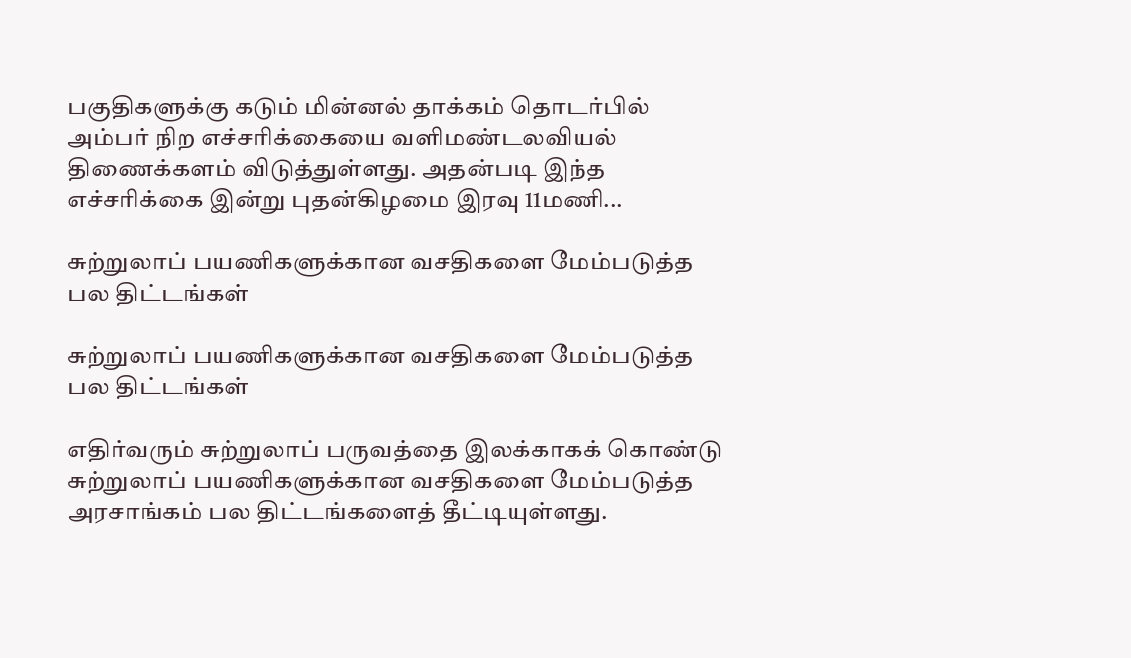பகுதிகளுக்கு கடும் மின்னல் தாக்கம் தொடர்பில் அம்பர் நிற எச்சரிக்கையை வளிமண்டலவியல் திணைக்களம் விடுத்துள்ளது. அதன்படி இந்த எச்சரிக்கை இன்று புதன்கிழமை இரவு 11மணி...

சுற்றுலாப் பயணிகளுக்கான வசதிகளை மேம்படுத்த பல திட்டங்கள்

சுற்றுலாப் பயணிகளுக்கான வசதிகளை மேம்படுத்த பல திட்டங்கள்

எதிர்வரும் சுற்றுலாப் பருவத்தை இலக்காகக் கொண்டு சுற்றுலாப் பயணிகளுக்கான வசதிகளை மேம்படுத்த அரசாங்கம் பல திட்டங்களைத் தீட்டியுள்ளது.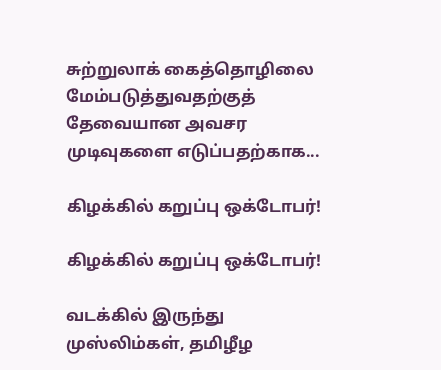சுற்றுலாக் கைத்தொழிலை மேம்படுத்துவதற்குத் தேவையான அவசர முடிவுகளை எடுப்பதற்காக...

கிழக்கில் கறுப்பு ஒக்டோபர்!

கிழக்கில் கறுப்பு ஒக்டோபர்!

வடக்கில் இருந்து முஸ்லிம்கள், தமிழீழ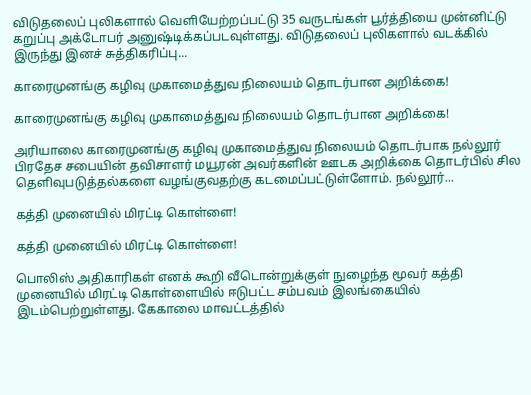விடுதலைப் புலிகளால் வெளியேற்றப்பட்டு 35 வருடங்கள் பூர்த்தியை முன்னிட்டு கறுப்பு அக்டோபர் அனுஷ்டிக்கப்படவுள்ளது. விடுதலைப் புலிகளால் வடக்கில் இருந்து இனச் சுத்திகரிப்பு...

காரைமுனங்கு கழிவு முகாமைத்துவ நிலையம் தொடர்பான அறிக்கை!

காரைமுனங்கு கழிவு முகாமைத்துவ நிலையம் தொடர்பான அறிக்கை!

அரியாலை காரைமுனங்கு கழிவு முகாமைத்துவ நிலையம் தொடர்பாக நல்லூர் பிரதேச சபையின் தவிசாளர் மயூரன் அவர்களின் ஊடக அறிக்கை தொடர்பில் சில தெளிவுபடுத்தல்களை வழங்குவதற்கு கடமைப்பட்டுள்ளோம். நல்லூர்...

கத்தி முனையில் மிரட்டி கொள்ளை!

கத்தி முனையில் மிரட்டி கொள்ளை!

பொலிஸ் அதிகாரிகள் எனக் கூறி வீடொன்றுக்குள் நுழைந்த மூவர் கத்தி முனையில் மிரட்டி கொள்ளையில் ஈடுபட்ட சம்பவம் இலங்கையில் இடம்பெற்றுள்ளது. கேகாலை மாவட்டத்தில்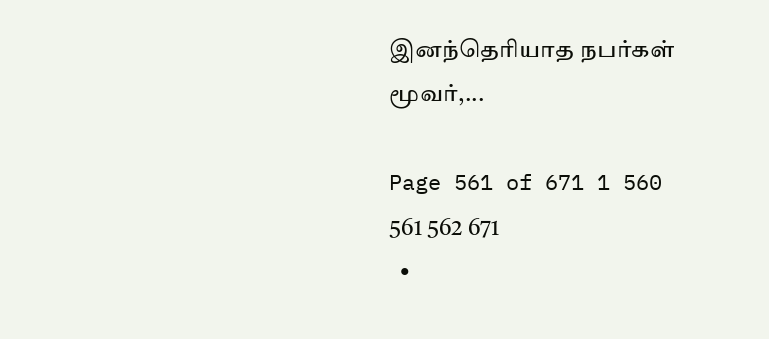இனந்தெரியாத நபர்கள் மூவர்,...

Page 561 of 671 1 560 561 562 671
  •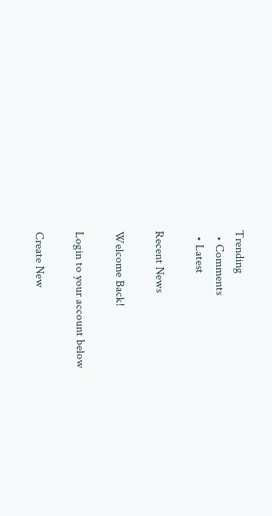Trending
  • Comments
  • Latest

Recent News

Welcome Back!

Login to your account below

Create New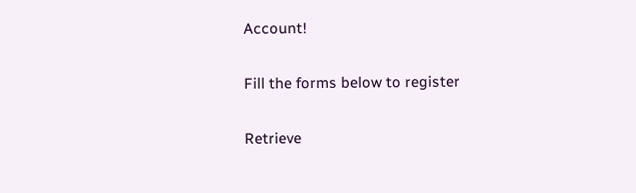Account!

Fill the forms below to register

Retrieve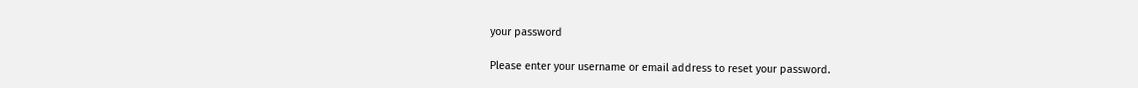your password

Please enter your username or email address to reset your password.